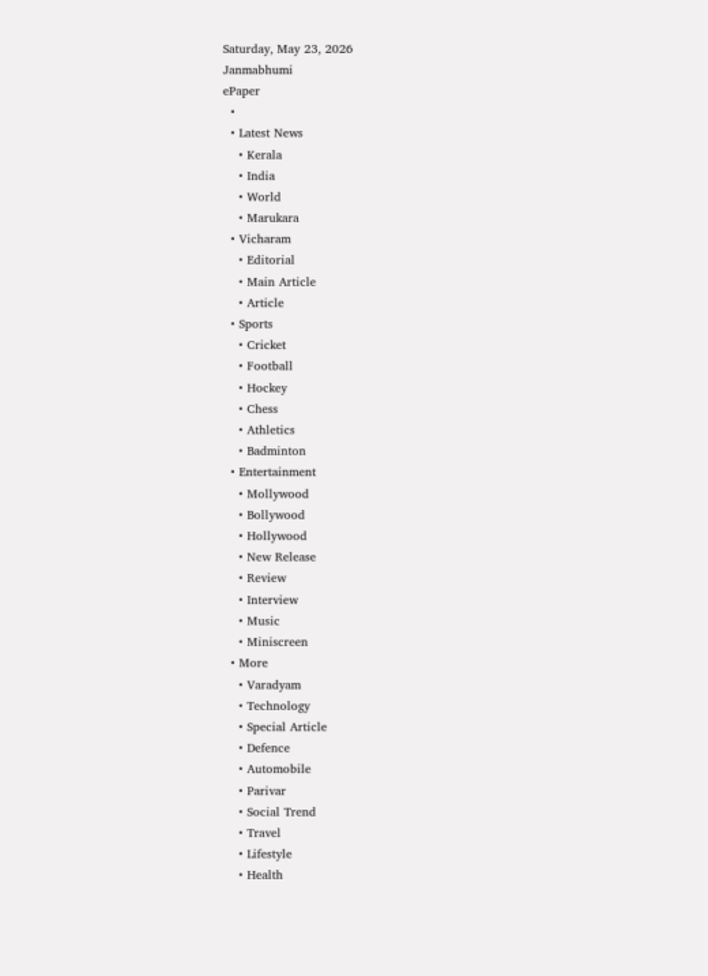Saturday, May 23, 2026
Janmabhumi
ePaper
  •
  • Latest News
    • Kerala
    • India
    • World
    • Marukara
  • Vicharam
    • Editorial
    • Main Article
    • Article
  • Sports
    • Cricket
    • Football
    • Hockey
    • Chess
    • Athletics
    • Badminton
  • Entertainment
    • Mollywood
    • Bollywood
    • Hollywood
    • New Release
    • Review
    • Interview
    • Music
    • Miniscreen
  • More
    • Varadyam
    • Technology
    • Special Article
    • Defence
    • Automobile
    • Parivar
    • Social Trend
    • Travel
    • Lifestyle
    • Health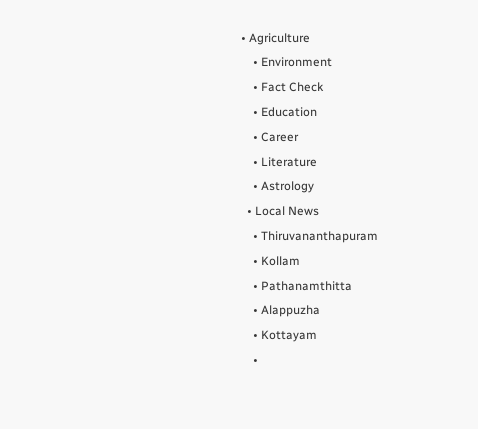• Agriculture
    • Environment
    • Fact Check
    • Education
    • Career
    • Literature
    • Astrology
  • Local News
    • Thiruvananthapuram
    • Kollam
    • Pathanamthitta
    • Alappuzha
    • Kottayam
    •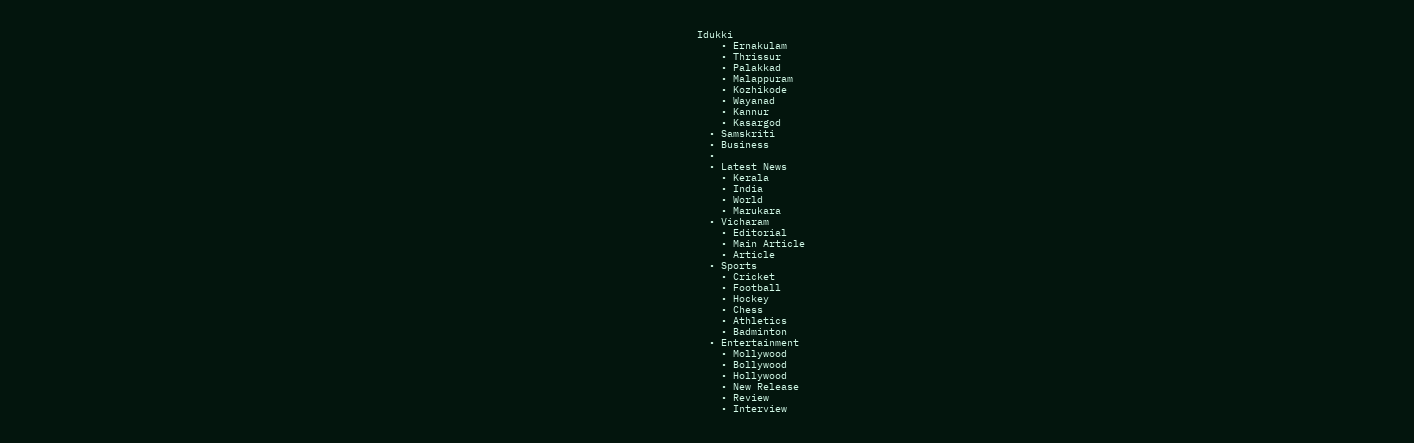Idukki
    • Ernakulam
    • Thrissur
    • Palakkad
    • Malappuram
    • Kozhikode
    • Wayanad
    • Kannur
    • Kasargod
  • Samskriti
  • Business
  •
  • Latest News
    • Kerala
    • India
    • World
    • Marukara
  • Vicharam
    • Editorial
    • Main Article
    • Article
  • Sports
    • Cricket
    • Football
    • Hockey
    • Chess
    • Athletics
    • Badminton
  • Entertainment
    • Mollywood
    • Bollywood
    • Hollywood
    • New Release
    • Review
    • Interview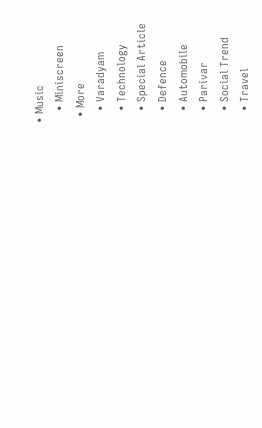• Music
    • Miniscreen
  • More
    • Varadyam
    • Technology
    • Special Article
    • Defence
    • Automobile
    • Parivar
    • Social Trend
    • Travel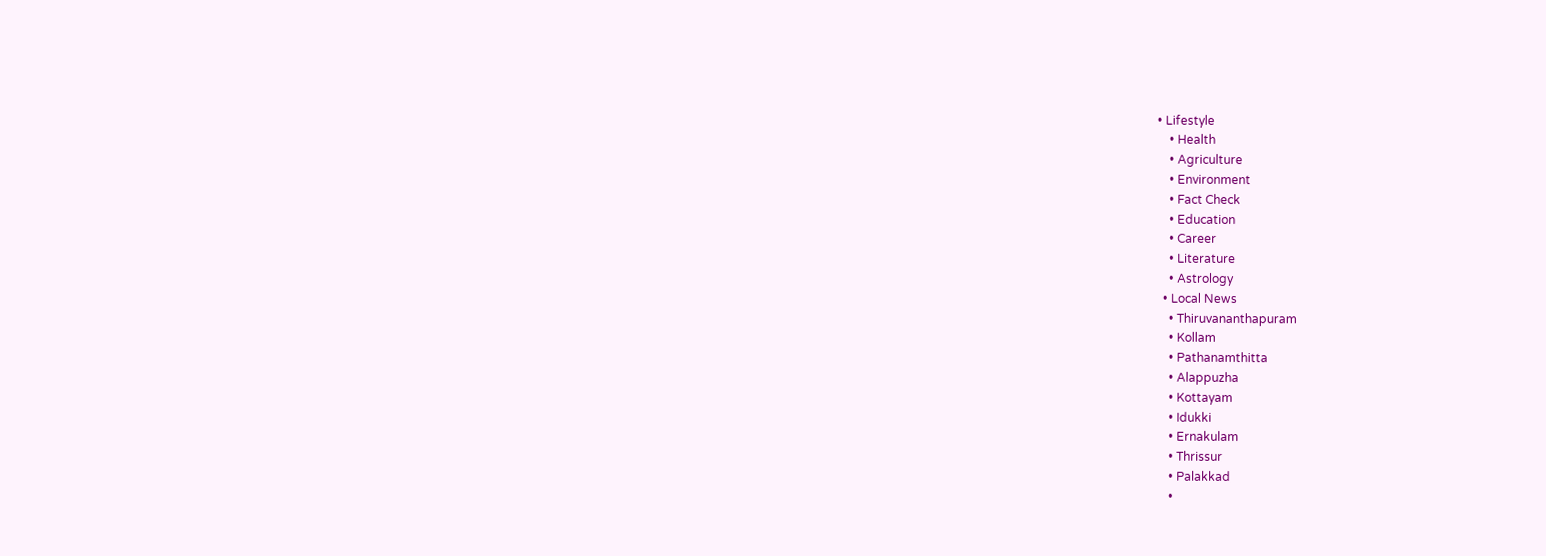• Lifestyle
    • Health
    • Agriculture
    • Environment
    • Fact Check
    • Education
    • Career
    • Literature
    • Astrology
  • Local News
    • Thiruvananthapuram
    • Kollam
    • Pathanamthitta
    • Alappuzha
    • Kottayam
    • Idukki
    • Ernakulam
    • Thrissur
    • Palakkad
    •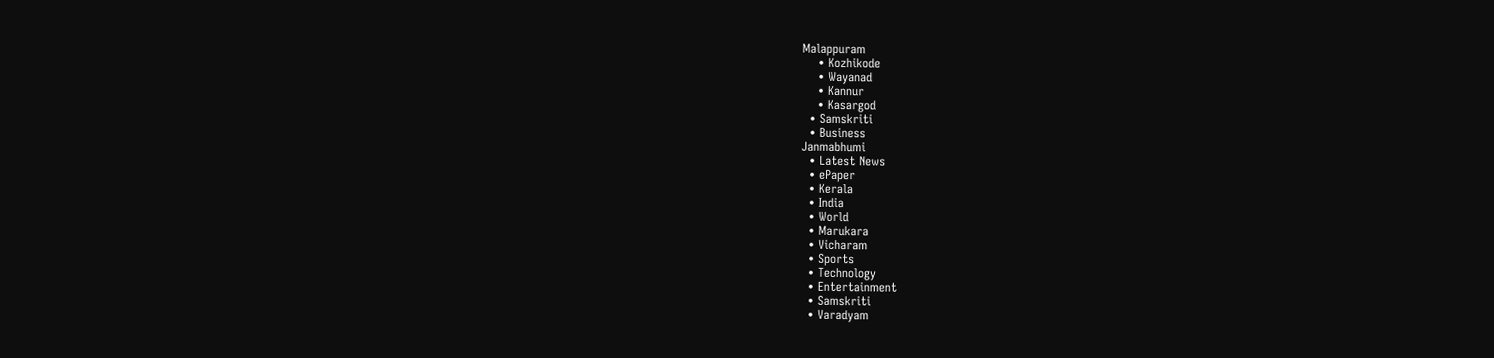Malappuram
    • Kozhikode
    • Wayanad
    • Kannur
    • Kasargod
  • Samskriti
  • Business
Janmabhumi
  • Latest News
  • ePaper
  • Kerala
  • India
  • World
  • Marukara
  • Vicharam
  • Sports
  • Technology
  • Entertainment
  • Samskriti
  • Varadyam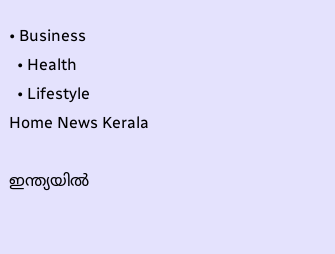• Business
  • Health
  • Lifestyle
Home News Kerala

ഇന്ത്യയില്‍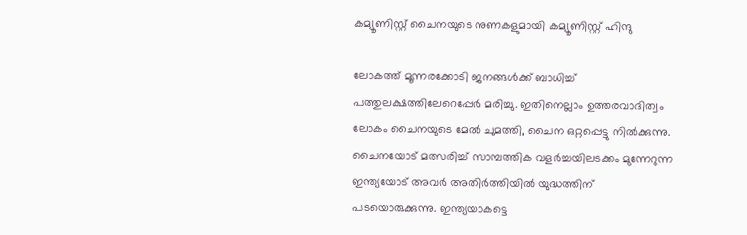കമ്യൂണിസ്റ്റ് ചൈനയുടെ നുണകളുമായി കമ്യൂണിസ്റ്റ് ഹിന്ദു

ലോകത്ത് മൂന്നരക്കോടി ജനങ്ങള്‍ക്ക് ബാധിച്ച് പത്തുലക്ഷത്തിലേറെപ്പേര്‍ മരിച്ചു. ഇതിനെല്ലാം ഉത്തരവാദിത്വം ലോകം ചൈനയുടെ മേല്‍ ചുമത്തി, ചൈന ഒറ്റപ്പെട്ടു നില്‍ക്കുന്നു. ചൈനയോട് മത്സരിച്ച് സാമ്പത്തിക വളര്‍ച്ചയിലടക്കം മുന്നേറുന്ന ഇന്ത്യയോട് അവര്‍ അതിര്‍ത്തിയില്‍ യുദ്ധത്തിന് പടയൊരുക്കുന്നു. ഇന്ത്യയാകട്ടെ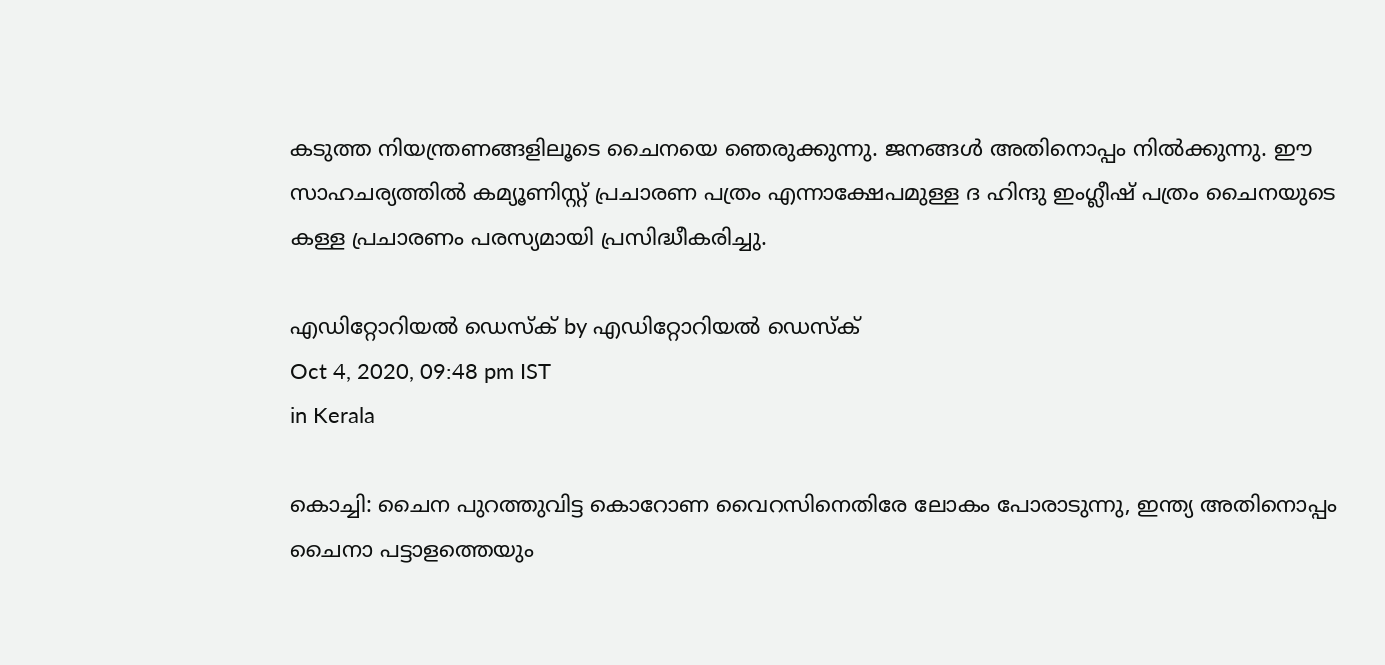കടുത്ത നിയന്ത്രണങ്ങളിലൂടെ ചൈനയെ ഞെരുക്കുന്നു. ജനങ്ങള്‍ അതിനൊപ്പം നില്‍ക്കുന്നു. ഈ സാഹചര്യത്തില്‍ കമ്യൂണിസ്റ്റ് പ്രചാരണ പത്രം എന്നാക്ഷേപമുള്ള ദ ഹിന്ദു ഇംഗ്ലീഷ് പത്രം ചൈനയുടെ കള്ള പ്രചാരണം പരസ്യമായി പ്രസിദ്ധീകരിച്ചു.

എഡിറ്റോറിയൽ ഡെസ്ക് by എഡിറ്റോറിയൽ ഡെസ്ക്
Oct 4, 2020, 09:48 pm IST
in Kerala

കൊച്ചി: ചൈന പുറത്തുവിട്ട കൊറോണ വൈറസിനെതിരേ ലോകം പോരാടുന്നു, ഇന്ത്യ അതിനൊപ്പം ചൈനാ പട്ടാളത്തെയും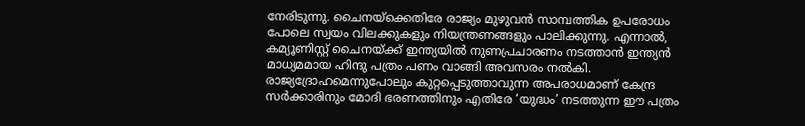നേരിടുന്നു. ചൈനയ്‌ക്കെതിരേ രാജ്യം മുഴുവന്‍ സാമ്പത്തിക ഉപരോധം പോലെ സ്വയം വിലക്കുകളും നിയന്ത്രണങ്ങളും പാലിക്കുന്നു. എന്നാല്‍, കമ്യൂണിസ്റ്റ് ചൈനയ്‌ക്ക് ഇന്ത്യയില്‍ നുണപ്രചാരണം നടത്താന്‍ ഇന്ത്യന്‍ മാധ്യമമായ ഹിന്ദു പത്രം പണം വാങ്ങി അവസരം നല്‍കി. രാജ്യദ്രോഹമെന്നുപോലും കുറ്റപ്പെടുത്താവുന്ന അപരാധമാണ് കേന്ദ്ര സര്‍ക്കാരിനും മോദി ഭരണത്തിനും എതിരേ ‘യുദ്ധം’ നടത്തുന്ന ഈ പത്രം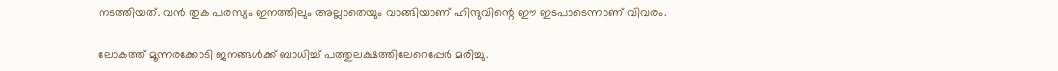നടത്തിയത്. വന്‍ തുക പരസ്യം ഇനത്തിലും അല്ലാതെയും വാങ്ങിയാണ് ഹിന്ദുവിന്റെ ഈ ഇടപാടെന്നാണ് വിവരം.

ലോകത്ത് മൂന്നരക്കോടി ജനങ്ങള്‍ക്ക് ബാധിച്ച് പത്തുലക്ഷത്തിലേറെപ്പേര്‍ മരിച്ചു.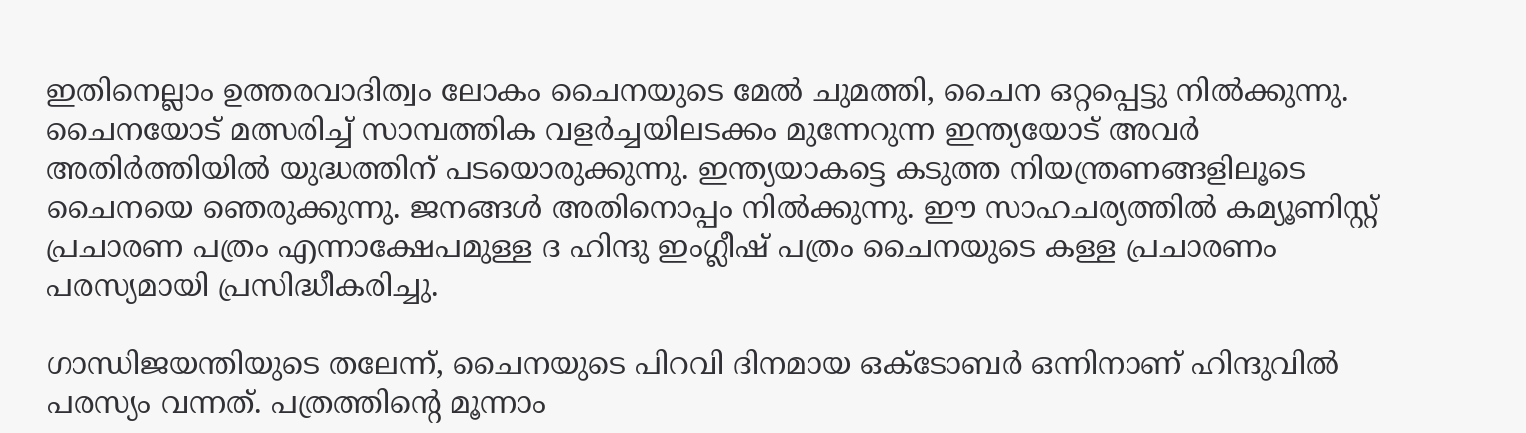ഇതിനെല്ലാം ഉത്തരവാദിത്വം ലോകം ചൈനയുടെ മേല്‍ ചുമത്തി, ചൈന ഒറ്റപ്പെട്ടു നില്‍ക്കുന്നു. ചൈനയോട് മത്സരിച്ച് സാമ്പത്തിക വളര്‍ച്ചയിലടക്കം മുന്നേറുന്ന ഇന്ത്യയോട് അവര്‍ അതിര്‍ത്തിയില്‍ യുദ്ധത്തിന് പടയൊരുക്കുന്നു. ഇന്ത്യയാകട്ടെ കടുത്ത നിയന്ത്രണങ്ങളിലൂടെ ചൈനയെ ഞെരുക്കുന്നു. ജനങ്ങള്‍ അതിനൊപ്പം നില്‍ക്കുന്നു. ഈ സാഹചര്യത്തില്‍ കമ്യൂണിസ്റ്റ് പ്രചാരണ പത്രം എന്നാക്ഷേപമുള്ള ദ ഹിന്ദു ഇംഗ്ലീഷ് പത്രം ചൈനയുടെ കള്ള പ്രചാരണം പരസ്യമായി പ്രസിദ്ധീകരിച്ചു.

ഗാന്ധിജയന്തിയുടെ തലേന്ന്, ചൈനയുടെ പിറവി ദിനമായ ഒക്‌ടോബര്‍ ഒന്നിനാണ് ഹിന്ദുവില്‍ പരസ്യം വന്നത്. പത്രത്തിന്റെ മൂന്നാം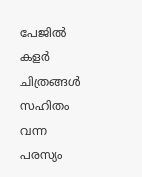പേജില്‍ കളര്‍ ചിത്രങ്ങള്‍ സഹിതം വന്ന പരസ്യം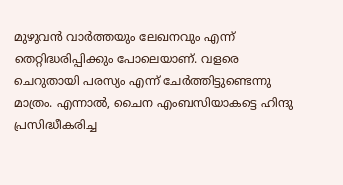മുഴുവന്‍ വാര്‍ത്തയും ലേഖനവും എന്ന് തെറ്റിദ്ധരിപ്പിക്കും പോലെയാണ്. വളരെ ചെറുതായി പരസ്യം എന്ന് ചേര്‍ത്തിട്ടുണ്ടെന്നു മാത്രം. എന്നാല്‍, ചൈന എംബസിയാകട്ടെ ഹിന്ദു പ്രസിദ്ധീകരിച്ച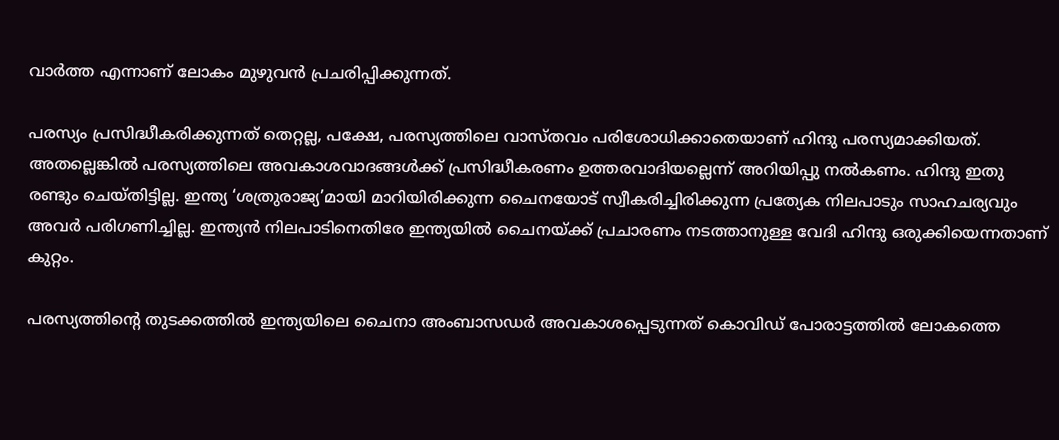വാര്‍ത്ത എന്നാണ് ലോകം മുഴുവന്‍ പ്രചരിപ്പിക്കുന്നത്.

പരസ്യം പ്രസിദ്ധീകരിക്കുന്നത് തെറ്റല്ല, പക്ഷേ, പരസ്യത്തിലെ വാസ്തവം പരിശോധിക്കാതെയാണ് ഹിന്ദു പരസ്യമാക്കിയത്. അതല്ലെങ്കില്‍ പരസ്യത്തിലെ അവകാശവാദങ്ങള്‍ക്ക് പ്രസിദ്ധീകരണം ഉത്തരവാദിയല്ലെന്ന് അറിയിപ്പു നല്‍കണം. ഹിന്ദു ഇതു രണ്ടും ചെയ്തിട്ടില്ല. ഇന്ത്യ ‘ശത്രുരാജ്യ’മായി മാറിയിരിക്കുന്ന ചൈനയോട് സ്വീകരിച്ചിരിക്കുന്ന പ്രത്യേക നിലപാടും സാഹചര്യവും അവര്‍ പരിഗണിച്ചില്ല. ഇന്ത്യന്‍ നിലപാടിനെതിരേ ഇന്ത്യയില്‍ ചൈനയ്‌ക്ക് പ്രചാരണം നടത്താനുള്ള വേദി ഹിന്ദു ഒരുക്കിയെന്നതാണ് കുറ്റം.

പരസ്യത്തിന്റെ തുടക്കത്തില്‍ ഇന്ത്യയിലെ ചൈനാ അംബാസഡര്‍ അവകാശപ്പെടുന്നത് കൊവിഡ് പോരാട്ടത്തില്‍ ലോകത്തെ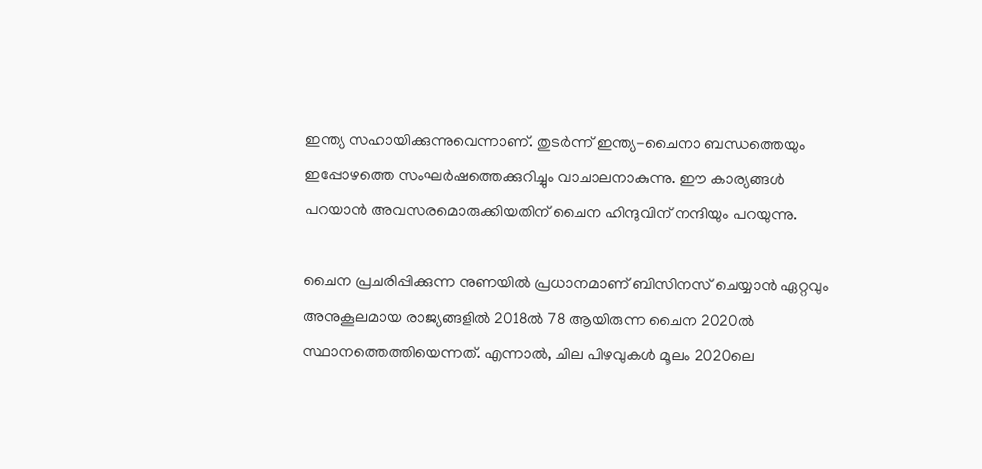ഇന്ത്യ സഹായിക്കുന്നുവെന്നാണ്. തുടര്‍ന്ന് ഇന്ത്യ-ചൈനാ ബന്ധത്തെയും ഇപ്പോഴത്തെ സംഘര്‍ഷത്തെക്കുറിച്ചും വാചാലനാകുന്നു. ഈ കാര്യങ്ങള്‍ പറയാന്‍ അവസരമൊരുക്കിയതിന് ചൈന ഹിന്ദുവിന് നന്ദിയും പറയുന്നു.

ചൈന പ്രചരിപ്പിക്കുന്ന നുണയില്‍ പ്രധാനമാണ് ബിസിനസ് ചെയ്യാന്‍ ഏറ്റവും അനുകൂലമായ രാജ്യങ്ങളില്‍ 2018ല്‍ 78 ആയിരുന്ന ചൈന 2020ല്‍ സ്ഥാനത്തെത്തിയെന്നത്. എന്നാല്‍, ചില പിഴവുകള്‍ മൂലം 2020ലെ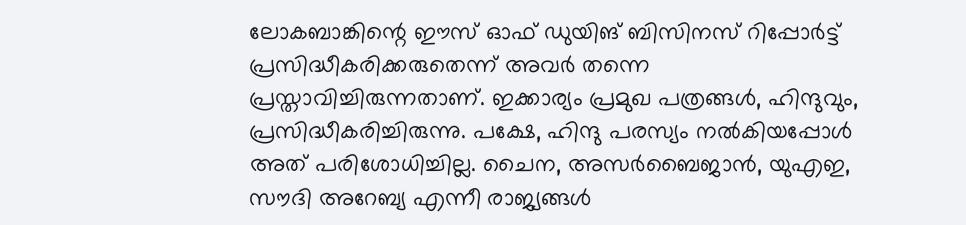ലോകബാങ്കിന്റെ ഈസ് ഓഫ് ഡുയിങ് ബിസിനസ് റിപ്പോര്‍ട്ട് പ്രസിദ്ധീകരിക്കരുതെന്ന് അവര്‍ തന്നെ പ്രസ്താവിച്ചിരുന്നതാണ്. ഇക്കാര്യം പ്രമുഖ പത്രങ്ങള്‍, ഹിന്ദുവും, പ്രസിദ്ധീകരിച്ചിരുന്നു. പക്ഷേ, ഹിന്ദു പരസ്യം നല്‍കിയപ്പോള്‍ അത് പരിശോധിച്ചില്ല. ചൈന, അസര്‍ബൈജാന്‍, യുഎഇ, സൗദി അറേബ്യ എന്നീ രാജ്യങ്ങള്‍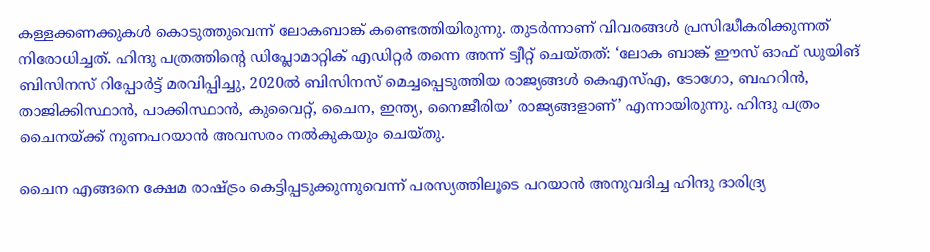കള്ളക്കണക്കുകള്‍ കൊടുത്തുവെന്ന് ലോകബാങ്ക് കണ്ടെത്തിയിരുന്നു. തുടര്‍ന്നാണ് വിവരങ്ങള്‍ പ്രസിദ്ധീകരിക്കുന്നത് നിരോധിച്ചത്. ഹിന്ദു പത്രത്തിന്റെ ഡിപ്ലോമാറ്റിക് എഡിറ്റര്‍ തന്നെ അന്ന് ട്വീറ്റ് ചെയ്തത്: ‘ലോക ബാങ്ക് ഈസ് ഓഫ് ഡുയിങ് ബിസിനസ് റിപ്പോര്‍ട്ട് മരവിപ്പിച്ചു, 2020ല്‍ ബിസിനസ് മെച്ചപ്പെടുത്തിയ രാജ്യങ്ങള്‍ കെഎസ്എ, ടോഗോ, ബഹറിന്‍, താജിക്കിസ്ഥാന്‍, പാക്കിസ്ഥാന്‍, കുവൈറ്റ്, ചൈന, ഇന്ത്യ, നൈജീരിയ’ രാജ്യങ്ങളാണ്’ എന്നായിരുന്നു. ഹിന്ദു പത്രം ചൈനയ്‌ക്ക് നുണപറയാന്‍ അവസരം നല്‍കുകയും ചെയ്തു.

ചൈന എങ്ങനെ ക്ഷേമ രാഷ്‌ട്രം കെട്ടിപ്പടുക്കുന്നുവെന്ന് പരസ്യത്തിലൂടെ പറയാന്‍ അനുവദിച്ച ഹിന്ദു ദാരിദ്ര്യ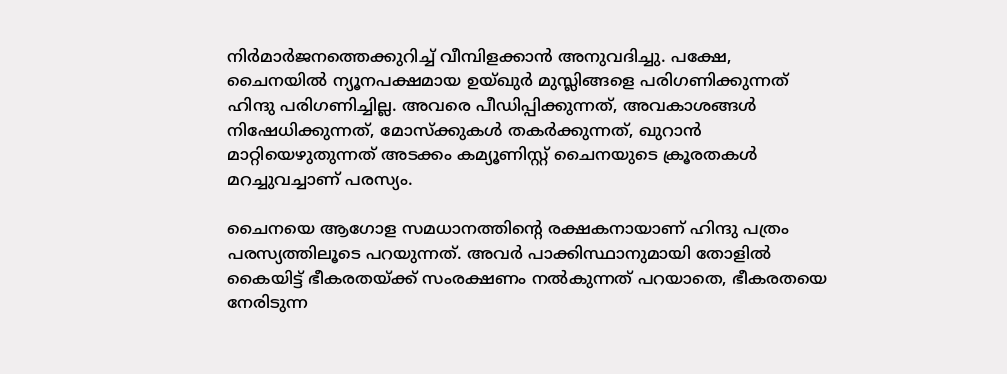നിര്‍മാര്‍ജനത്തെക്കുറിച്ച് വീമ്പിളക്കാന്‍ അനുവദിച്ചു. പക്ഷേ, ചൈനയില്‍ ന്യൂനപക്ഷമായ ഉയ്ഖുര്‍ മുസ്ലിങ്ങളെ പരിഗണിക്കുന്നത് ഹിന്ദു പരിഗണിച്ചില്ല. അവരെ പീഡിപ്പിക്കുന്നത്, അവകാശങ്ങള്‍ നിഷേധിക്കുന്നത്, മോസ്‌ക്കുകള്‍ തകര്‍ക്കുന്നത്, ഖുറാന്‍ മാറ്റിയെഴുതുന്നത് അടക്കം കമ്യൂണിസ്റ്റ് ചൈനയുടെ ക്രൂരതകള്‍ മറച്ചുവച്ചാണ് പരസ്യം.

ചൈനയെ ആഗോള സമധാനത്തിന്റെ രക്ഷകനായാണ് ഹിന്ദു പത്രം പരസ്യത്തിലൂടെ പറയുന്നത്. അവര്‍ പാക്കിസ്ഥാനുമായി തോളില്‍ കൈയിട്ട് ഭീകരതയ്‌ക്ക് സംരക്ഷണം നല്‍കുന്നത് പറയാതെ, ഭീകരതയെ നേരിടുന്ന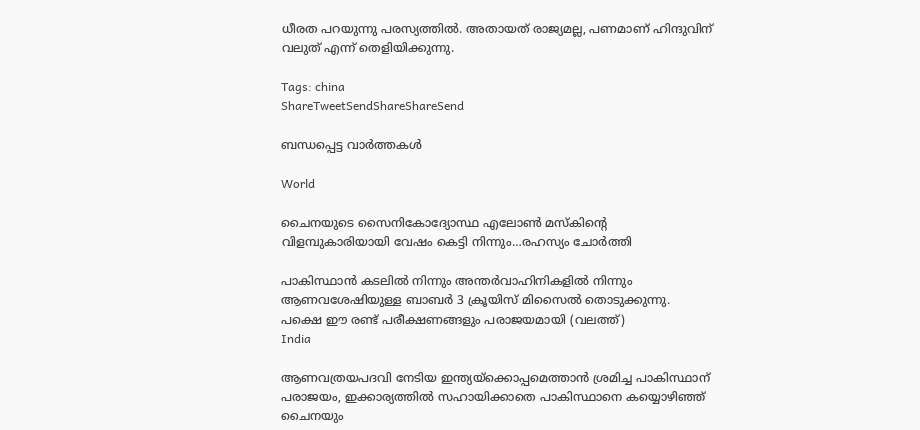ധീരത പറയുന്നു പരസ്യത്തില്‍. അതായത് രാജ്യമല്ല, പണമാണ് ഹിന്ദുവിന് വലുത് എന്ന് തെളിയിക്കുന്നു.

Tags: china
ShareTweetSendShareShareSend

ബന്ധപ്പെട്ട വാര്‍ത്തകള്‍

World

ചൈനയുടെ സൈനികോദ്യോസ്ഥ എലോണ്‍ മസ്കിന്റെ വിളമ്പുകാരിയായി വേഷം കെട്ടി നിന്നും…രഹസ്യം ചോര്‍ത്തി

പാകിസ്ഥാന്‍ കടലില്‍ നിന്നും അന്തര്‍വാഹിനികളില്‍ നിന്നും ആണവശേഷിയുള്ള ബാബര്‍ 3 ക്രൂയിസ് മിസൈല്‍ തൊടുക്കുന്നു. പക്ഷെ ഈ രണ്ട് പരീക്ഷണങ്ങളും പരാജയമായി (വലത്ത്)
India

ആണവത്രയപദവി നേടിയ ഇന്ത്യയ്‌ക്കൊപ്പമെത്താന്‍ ശ്രമിച്ച പാകിസ്ഥാന് പരാജയം, ഇക്കാര്യത്തില്‍ സഹായിക്കാതെ പാകിസ്ഥാനെ കയ്യൊഴിഞ്ഞ് ചൈനയും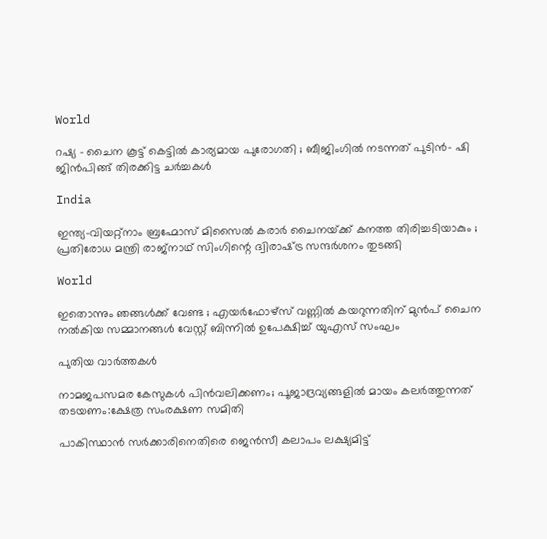World

റഷ്യ – ചൈന കൂട്ട് കെട്ടിൽ കാര്യമായ പുരോഗതി ; ബീജിംഗിൽ നടന്നത് പുടിൻ- ഷി ജിൻപിങ്ങ് തിരക്കിട്ട ചർച്ചകൾ

India

ഇന്ത്യ-വിയറ്റ്നാം ബ്രഹ്മോസ് മിസൈൽ കരാർ ചൈനയ്‌ക്ക് കനത്ത തിരിച്ചടിയാകും ; പ്രതിരോധ മന്ത്രി രാജ്‌നാഥ് സിംഗിന്റെ ദ്വിരാഷ്‌ട്ര സന്ദർശനം തുടങ്ങി

World

ഇതൊന്നും ഞങ്ങൾക്ക് വേണ്ട ; എയർഫോഴ്‌സ് വണ്ണിൽ കയറുന്നതിന് മുൻപ് ചൈന നൽകിയ സമ്മാനങ്ങൾ വേസ്റ്റ് ബിന്നിൽ ഉപേക്ഷിച്ച് യുഎസ് സംഘം

പുതിയ വാര്‍ത്തകള്‍

നാമജപസമര കേസുകള്‍ പിന്‍വലിക്കണം; പൂജാദ്രവ്യങ്ങളില്‍ മായം കലര്‍ത്തുന്നത് തടയണം:ക്ഷേത്ര സംരക്ഷണ സമിതി

പാകിസ്ഥാന്‍ സര്‍ക്കാരിനെതിരെ ജെന്‍സീ കലാപം ലക്ഷ്യമിട്ട്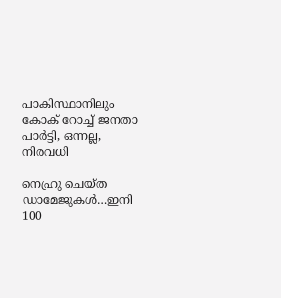പാകിസ്ഥാനിലും കോക് റോച്ച് ജനതാ പാര്‍ട്ടി, ഒന്നല്ല, നിരവധി

നെഹ്രു ചെയ്ത ഡാമേജുകള്‍…ഇനി 100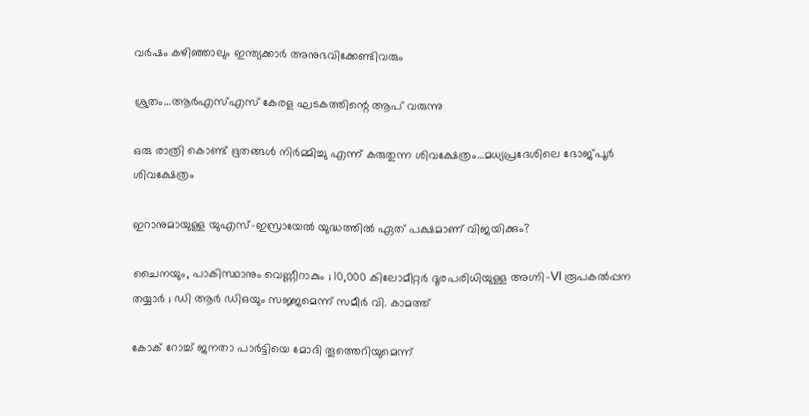വര്‍ഷം കഴിഞ്ഞാലും ഇന്ത്യക്കാര്‍ അനുഭവിക്കേണ്ടിവരും

ശ്രുതം…ആര്‍എസ്എസ് കേരള ഘടകത്തിന്റെ ആപ് വരുന്നു

ഒരു രാത്രി കൊണ്ട് ഭൂതങ്ങൾ നിർമ്മിച്ചു എന്ന് കരുതുന്ന ശിവക്ഷേത്രം…മധ്യപ്രദേശിലെ ഭോജ്പൂര്‍ ശിവക്ഷേത്രം

ഇറാനുമായുള്ള യുഎസ്-ഇസ്രായേൽ യുദ്ധത്തിൽ ഏത് പക്ഷമാണ് വിജയിക്കും?

ചൈനയും, പാകിസ്ഥാനും വെണ്ണീറാകും ; 10,000 കിലോമീറ്റർ ദൂരപരിധിയുള്ള അഗ്നി-VI രൂപകൽപ്പന തയ്യാർ ; ഡി ആർ ഡിഒയും സജ്ജമെന്ന് സമീർ വി. കാമത്ത്

കോക് റോച്ച് ജനതാ പാര്‍ട്ടിയെ മോദി തൂത്തെറിയുമെന്ന്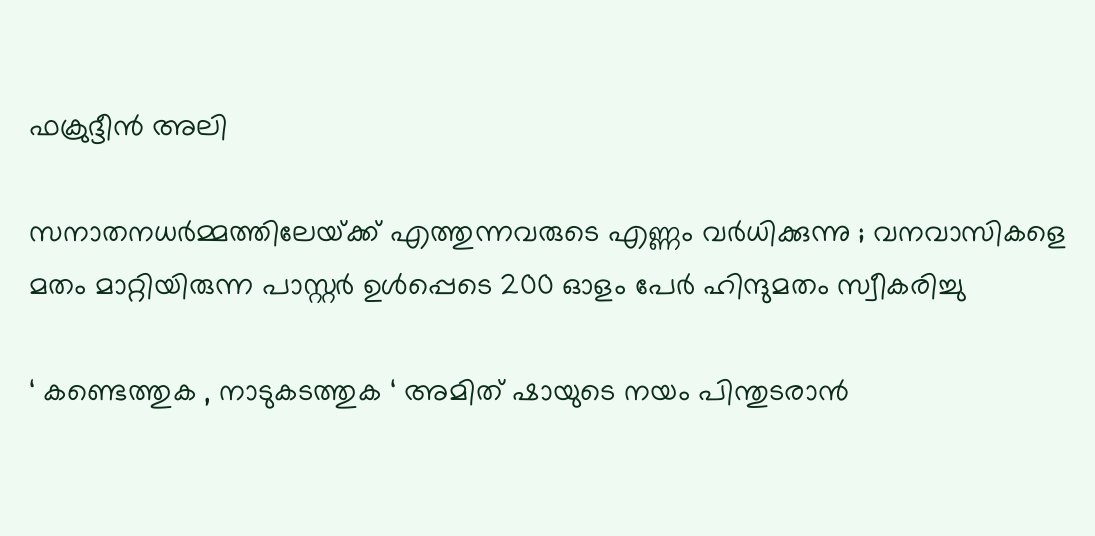ഫക്രുദ്ദീന്‍ അലി

സനാതനധർമ്മത്തിലേയ്‌ക്ക് എത്തുന്നവരുടെ എണ്ണം വർധിക്കുന്നു ; വനവാസികളെ മതം മാറ്റിയിരുന്ന പാസ്റ്റർ ഉൾപ്പെടെ 200 ഓളം പേർ ഹിന്ദുമതം സ്വീകരിച്ചു

‘ കണ്ടെത്തുക , നാടുകടത്തുക ‘ അമിത് ഷായുടെ നയം പിന്തുടരാൻ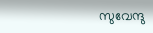സുവേന്ദു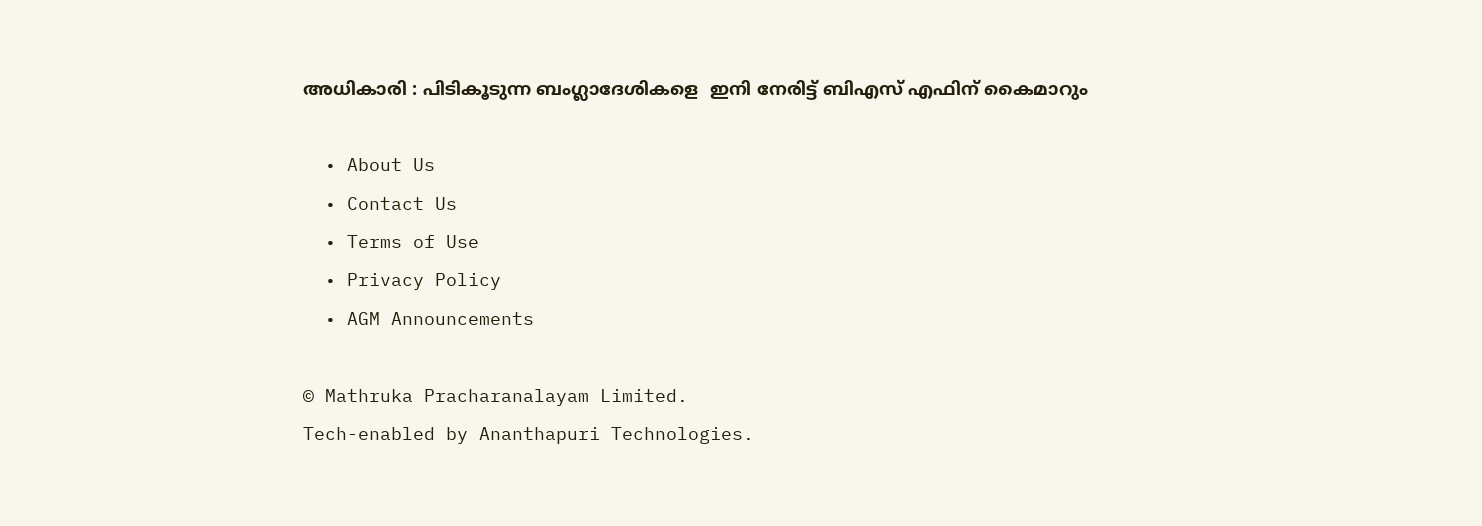അധികാരി : പിടികൂടുന്ന ബംഗ്ലാദേശികളെ  ഇനി നേരിട്ട് ബിഎസ് എഫിന് കൈമാറും

  • About Us
  • Contact Us
  • Terms of Use
  • Privacy Policy
  • AGM Announcements

© Mathruka Pracharanalayam Limited.
Tech-enabled by Ananthapuri Technologies.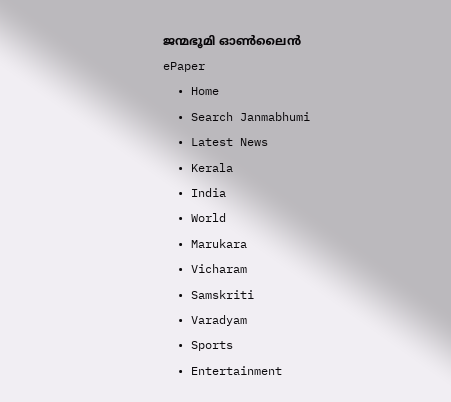ജന്മഭൂമി ഓണ്‍ലൈന്‍
ePaper
  • Home
  • Search Janmabhumi
  • Latest News
  • Kerala
  • India
  • World
  • Marukara
  • Vicharam
  • Samskriti
  • Varadyam
  • Sports
  • Entertainment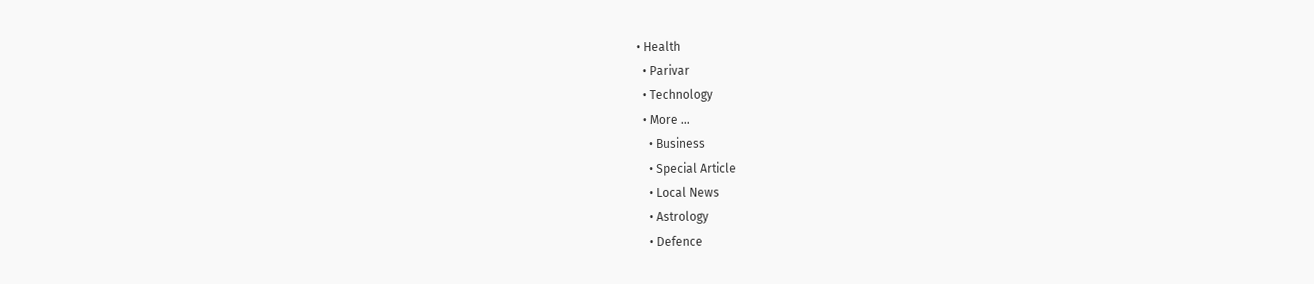• Health
  • Parivar
  • Technology
  • More …
    • Business
    • Special Article
    • Local News
    • Astrology
    • Defence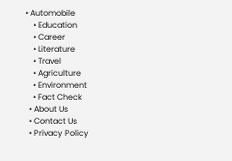• Automobile
    • Education
    • Career
    • Literature
    • Travel
    • Agriculture
    • Environment
    • Fact Check
  • About Us
  • Contact Us
  • Privacy Policy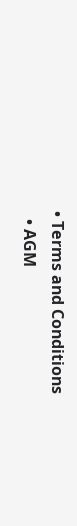• Terms and Conditions
  • AGM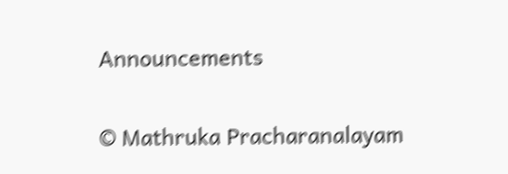Announcements

© Mathruka Pracharanalayam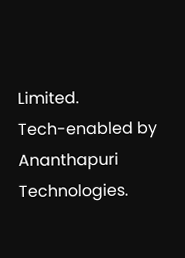Limited.
Tech-enabled by Ananthapuri Technologies.